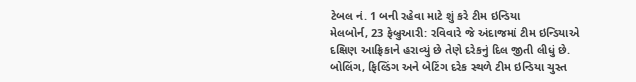ટેબલ નં. 1 બની રહેવા માટે શું કરે ટીમ ઇન્ડિયા
મેલબોર્ન, 23 ફેબ્રુઆરી: રવિવારે જે અંદાજમાં ટીમ ઇન્ડિયાએ દક્ષિણ આફ્રિકાને હરાવ્યું છે તેણે દરેકનું દિલ જીતી લીધું છે. બોલિંગ, ફિલ્ડિંગ અને બેટિંગ દરેક સ્થળે ટીમ ઇન્ડિયા ચુસ્ત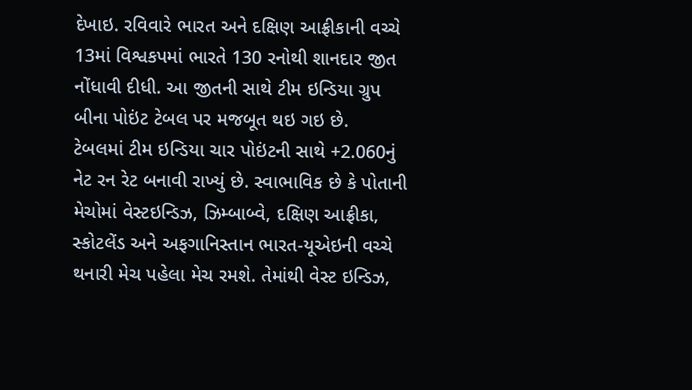દેખાઇ. રવિવારે ભારત અને દક્ષિણ આફ્રીકાની વચ્ચે 13માં વિશ્વકપમાં ભારતે 130 રનોથી શાનદાર જીત નોંધાવી દીધી. આ જીતની સાથે ટીમ ઇન્ડિયા ગ્રુપ બીના પોઇંટ ટેબલ પર મજબૂત થઇ ગઇ છે.
ટેબલમાં ટીમ ઇન્ડિયા ચાર પોઇંટની સાથે +2.060નું નેટ રન રેટ બનાવી રાખ્યું છે. સ્વાભાવિક છે કે પોતાની મેચોમાં વેસ્ટઇન્ડિઝ, ઝિમ્બાબ્વે, દક્ષિણ આફ્રીકા, સ્કોટલેંડ અને અફગાનિસ્તાન ભારત-યૂએઇની વચ્ચે થનારી મેચ પહેલા મેચ રમશે. તેમાંથી વેસ્ટ ઇન્ડિઝ,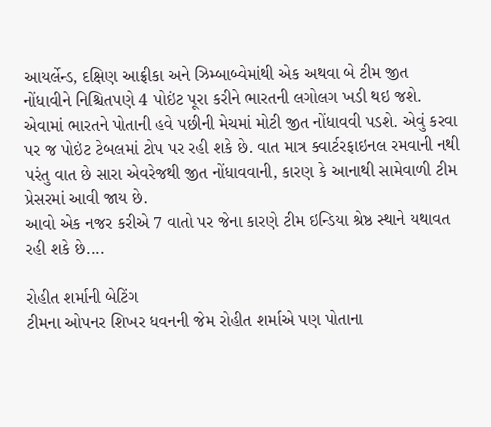આયર્લેન્ડ, દક્ષિણ આફ્રીકા અને ઝિમ્બાબ્વેમાંથી એક અથવા બે ટીમ જીત નોંધાવીને નિશ્ચિતપણે 4 પોઇંટ પૂરા કરીને ભારતની લગોલગ ખડી થઇ જશે.
એવામાં ભારતને પોતાની હવે પછીની મેચમાં મોટી જીત નોંધાવવી પડશે. એવું કરવા પર જ પોઇંટ ટેબલમાં ટોપ પર રહી શકે છે. વાત માત્ર ક્વાર્ટરફાઇનલ રમવાની નથી પરંતુ વાત છે સારા એવરેજથી જીત નોંધાવવાની, કારણ કે આનાથી સામેવાળી ટીમ પ્રેસરમાં આવી જાય છે.
આવો એક નજર કરીએ 7 વાતો પર જેના કારણે ટીમ ઇન્ડિયા શ્રેષ્ઠ સ્થાને યથાવત રહી શકે છે....

રોહીત શર્માની બેટિંગ
ટીમના ઓપનર શિખર ધવનની જેમ રોહીત શર્માએ પણ પોતાના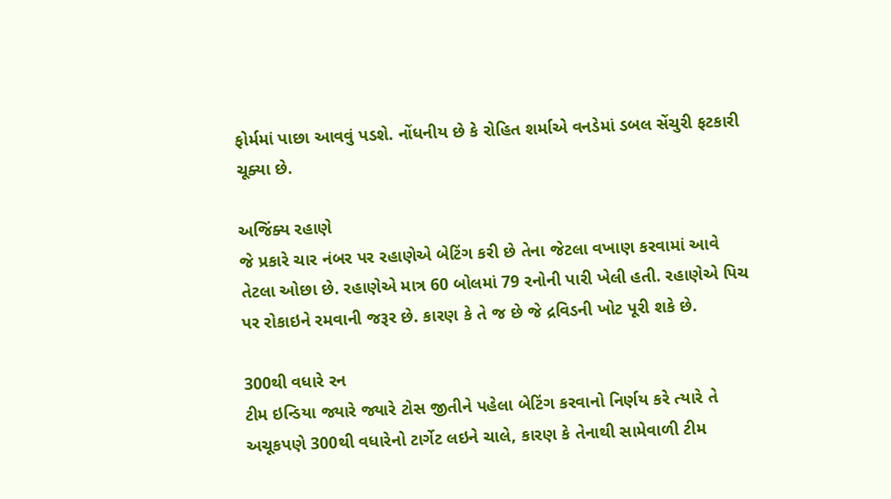ફોર્મમાં પાછા આવવું પડશે. નોંધનીય છે કે રોહિત શર્માએ વનડેમાં ડબલ સેંચુરી ફટકારી ચૂક્યા છે.

અજિંક્ય રહાણે
જે પ્રકારે ચાર નંબર પર રહાણેએ બેટિંગ કરી છે તેના જેટલા વખાણ કરવામાં આવે તેટલા ઓછા છે. રહાણેએ માત્ર 60 બોલમાં 79 રનોની પારી ખેલી હતી. રહાણેએ પિચ પર રોકાઇને રમવાની જરૂર છે. કારણ કે તે જ છે જે દ્રવિડની ખોટ પૂરી શકે છે.

300થી વધારે રન
ટીમ ઇન્ડિયા જ્યારે જ્યારે ટોસ જીતીને પહેલા બેટિંગ કરવાનો નિર્ણય કરે ત્યારે તે અચૂકપણે 300થી વધારેનો ટાર્ગેટ લઇને ચાલે, કારણ કે તેનાથી સામેવાળી ટીમ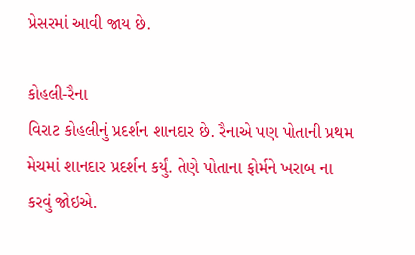પ્રેસરમાં આવી જાય છે.

કોહલી-રૈના
વિરાટ કોહલીનું પ્રદર્શન શાનદાર છે. રૈનાએ પણ પોતાની પ્રથમ મેચમાં શાનદાર પ્રદર્શન કર્યું. તેણે પોતાના ફોર્મને ખરાબ ના કરવું જોઇએ.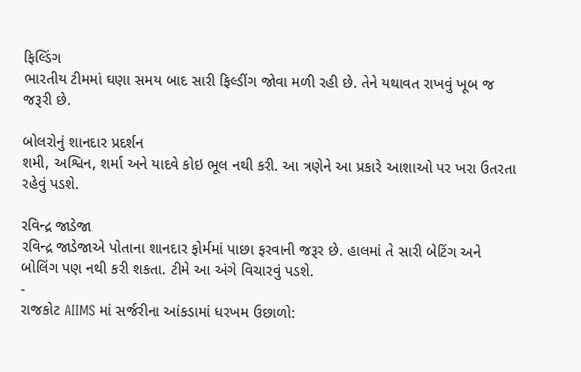ફિલ્ડિંગ
ભારતીય ટીમમાં ઘણા સમય બાદ સારી ફિલ્ડીંગ જોવા મળી રહી છે. તેને યથાવત રાખવું ખૂબ જ જરૂરી છે.

બોલરોનું શાનદાર પ્રદર્શન
શમી, અશ્વિન, શર્મા અને યાદવે કોઇ ભૂલ નથી કરી. આ ત્રણેને આ પ્રકારે આશાઓ પર ખરા ઉતરતા રહેવું પડશે.

રવિન્દ્ર જાડેજા
રવિન્દ્ર જાડેજાએ પોતાના શાનદાર ફોર્મમાં પાછા ફરવાની જરૂર છે. હાલમાં તે સારી બેટિંગ અને બોલિંગ પણ નથી કરી શકતા. ટીમે આ અંગે વિચારવું પડશે.
-
રાજકોટ AIIMS માં સર્જરીના આંકડામાં ધરખમ ઉછાળો: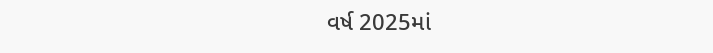વર્ષ 2025માં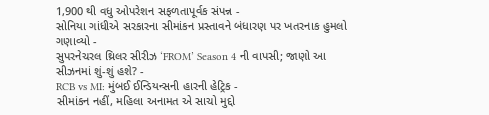1,900 થી વધુ ઓપરેશન સફળતાપૂર્વક સંપન્ન -
સોનિયા ગાંધીએ સરકારના સીમાંકન પ્રસ્તાવને બંધારણ પર ખતરનાક હુમલો ગણાવ્યો -
સુપરનેચરલ થ્રિલર સીરીઝ ‘FROM’ Season 4 ની વાપસી; જાણો આ સીઝનમાં શું-શું હશે? -
RCB vs MI: મુંબઈ ઈન્ડિયન્સની હારની હેટ્રિક -
સીમાંકન નહીં, મહિલા અનામત એ સાચો મુદ્દો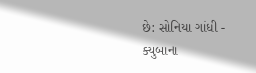છે: સોનિયા ગાંધી -
ક્યુબાના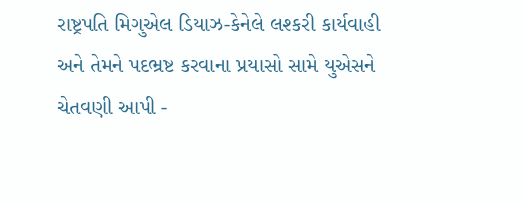રાષ્ટ્રપતિ મિગુએલ ડિયાઝ-કેનેલે લશ્કરી કાર્યવાહી અને તેમને પદભ્રષ્ટ કરવાના પ્રયાસો સામે યુએસને ચેતવણી આપી -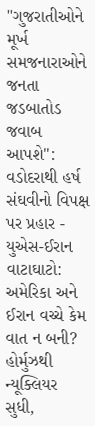"ગુજરાતીઓને મૂર્ખ સમજનારાઓને જનતા જડબાતોડ જવાબ આપશે": વડોદરાથી હર્ષ સંઘવીનો વિપક્ષ પર પ્રહાર -
યુએસ-ઈરાન વાટાઘાટો: અમેરિકા અને ઈરાન વચ્ચે કેમ વાત ન બની? હોર્મુઝથી ન્યૂક્લિયર સુધી,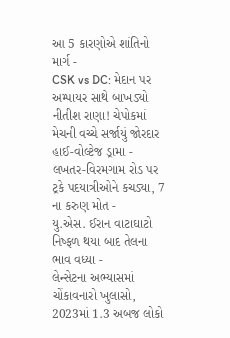આ 5 કારણોએ શાંતિનો માર્ગ -
CSK vs DC: મેદાન પર અમ્પાયર સાથે બાખડ્યો નીતીશ રાણા! ચેપોકમાં મેચની વચ્ચે સર્જાયું જોરદાર હાઈ-વોલ્ટેજ ડ્રામા -
લખતર-વિરમગામ રોડ પર ટ્રકે પદયાત્રીઓને કચડ્યા, 7 ના કરુણ મોત -
યુ.એસ. ઈરાન વાટાઘાટો નિષ્ફળ થયા બાદ તેલના ભાવ વધ્યા -
લેન્સેટના અભ્યાસમાં ચોંકાવનારો ખુલાસો, 2023માં 1.3 અબજ લોકો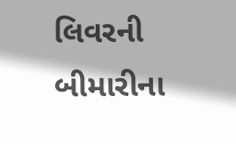લિવરની બીમારીના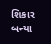શિકાર બન્યા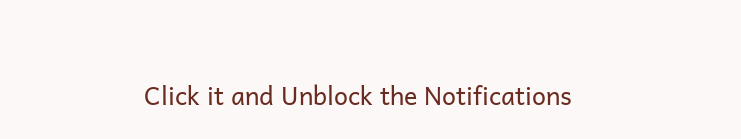Click it and Unblock the Notifications